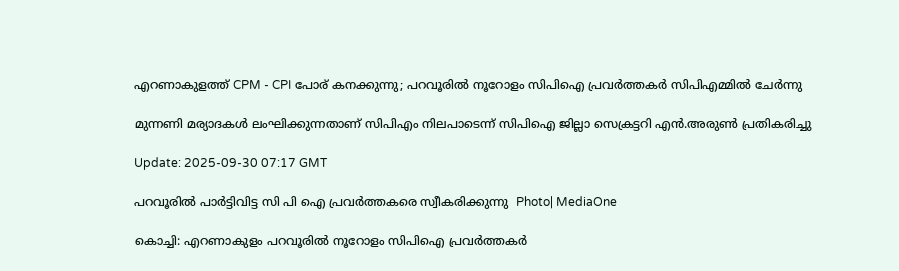എറണാകുളത്ത് CPM - CPI പോര് കനക്കുന്നു; പറവൂരില്‍ നൂറോളം സിപിഐ പ്രവർത്തകർ സിപിഎമ്മിൽ ചേർന്നു

മുന്നണി മര്യാദകൾ ലംഘിക്കുന്നതാണ് സിപിഎം നിലപാടെന്ന് സിപിഐ ജില്ലാ സെക്രട്ടറി എൻ.അരുൺ പ്രതികരിച്ചു

Update: 2025-09-30 07:17 GMT

പറവൂരിൽ പാർട്ടിവിട്ട സി പി ഐ പ്രവർത്തകരെ സ്വീകരിക്കുന്നു  Photo| MediaOne

കൊച്ചി: എറണാകുളം പറവൂരിൽ നൂറോളം സിപിഐ പ്രവർത്തകർ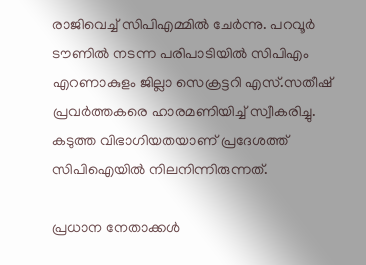രാജിവെച്ച് സിപിഎമ്മിൽ ചേർന്നു. പറവൂർ ടൗണിൽ നടന്ന പരിപാടിയിൽ സിപിഎം എറണാകുളം ജില്ലാ സെക്രട്ടറി എസ്.സതീഷ് പ്രവർത്തകരെ ഹാരമണിയിച്ച് സ്വീകരിച്ചു. കടുത്ത വിഭാഗിയതയാണ് പ്രദേശത്ത് സിപിഐയിൽ നിലനിന്നിരുന്നത്.

പ്രധാന നേതാക്കൾ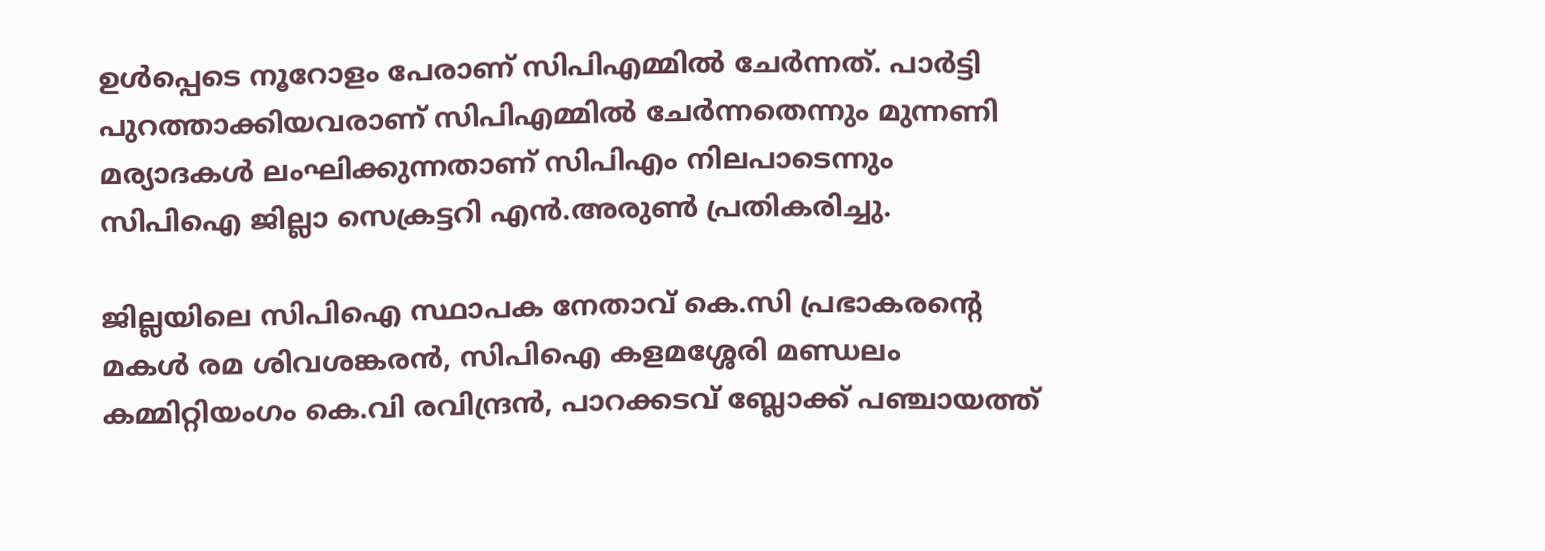ഉൾപ്പെടെ നൂറോളം പേരാണ് സിപിഎമ്മിൽ ചേർന്നത്. പാർട്ടി പുറത്താക്കിയവരാണ് സിപിഎമ്മിൽ ചേർന്നതെന്നും മുന്നണി മര്യാദകൾ ലംഘിക്കുന്നതാണ് സിപിഎം നിലപാടെന്നും സിപിഐ ജില്ലാ സെക്രട്ടറി എൻ.അരുൺ പ്രതികരിച്ചു.

ജില്ലയിലെ സിപിഐ സ്ഥാപക നേതാവ് കെ.സി പ്രഭാകരൻ്റെ മകൾ രമ ശിവശങ്കരൻ, സിപിഐ കളമശ്ശേരി മണ്ഡലം കമ്മിറ്റിയംഗം കെ.വി രവിന്ദ്രൻ, പാറക്കടവ് ബ്ലോക്ക് പഞ്ചായത്ത്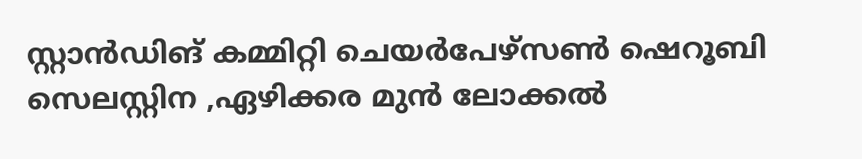സ്റ്റാൻഡിങ് കമ്മിറ്റി ചെയർപേഴ്സൺ ഷെറൂബി സെലസ്റ്റിന ,ഏഴിക്കര മുൻ ലോക്കൽ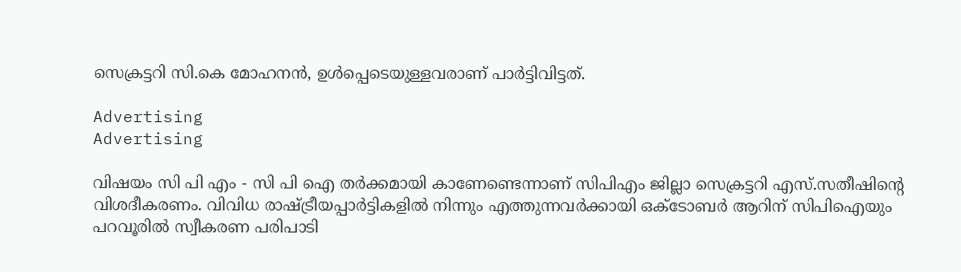സെക്രട്ടറി സി.കെ മോഹനൻ, ഉൾപ്പെടെയുള്ളവരാണ് പാർട്ടിവിട്ടത്.

Advertising
Advertising

വിഷയം സി പി എം - സി പി ഐ തർക്കമായി കാണേണ്ടെന്നാണ് സിപിഎം ജില്ലാ സെക്രട്ടറി എസ്.സതീഷിൻ്റെ വിശദീകരണം. വിവിധ രാഷ്ട്രീയപ്പാർട്ടികളിൽ നിന്നും എത്തുന്നവർക്കായി ഒക്ടോബർ ആറിന് സിപിഐയും പറവൂരിൽ സ്വീകരണ പരിപാടി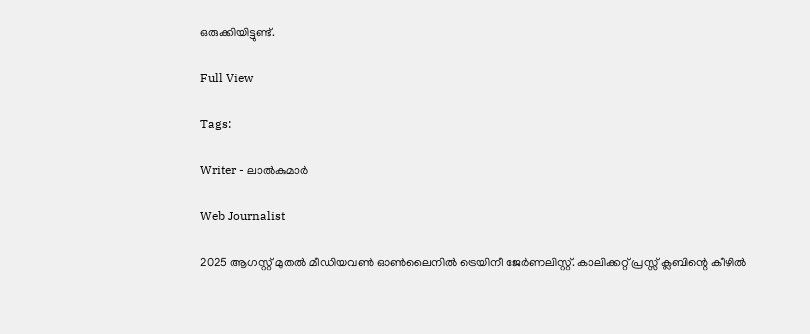ഒരുക്കിയിട്ടുണ്ട്.

Full View

Tags:

Writer - ലാൽകുമാർ

Web Journalist

2025 ആഗസ്റ്റ് മുതൽ മീഡിയവൺ ഓൺലൈനിൽ ട്രെയിനീ ജേർണലിസ്റ്റ്. കാലിക്കറ്റ് പ്രസ്സ് ക്ലബിന്റെ കീഴില്‍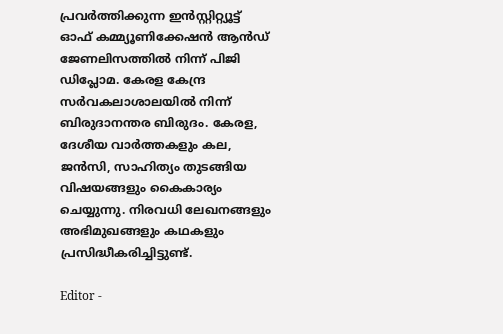പ്രവര്‍ത്തിക്കുന്ന ഇന്‍സ്റ്റിറ്റ്യൂട്ട് ഓഫ് കമ്മ്യൂണിക്കേഷന്‍ ആന്‍ഡ് ജേണലിസത്തിൽ നിന്ന് പിജി ഡിപ്ലോമ. കേരള കേന്ദ്ര സർവകലാശാലയിൽ നിന്ന് ബിരുദാനന്തര ബിരുദം. കേരള, ദേശീയ വാർത്തകളും കല, ജൻസി, സാഹിത്യം തുടങ്ങിയ വിഷയങ്ങളും കൈകാര്യം ചെയ്യുന്നു. നിരവധി ലേഖനങ്ങളും അഭിമുഖങ്ങളും കഥകളും പ്രസിദ്ധീകരിച്ചിട്ടുണ്ട്.

Editor -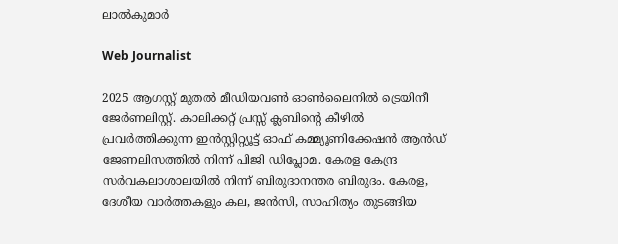ലാൽകുമാർ

Web Journalist

2025 ആഗസ്റ്റ് മുതൽ മീഡിയവൺ ഓൺലൈനിൽ ട്രെയിനീ ജേർണലിസ്റ്റ്. കാലിക്കറ്റ് പ്രസ്സ് ക്ലബിന്റെ കീഴില്‍ പ്രവര്‍ത്തിക്കുന്ന ഇന്‍സ്റ്റിറ്റ്യൂട്ട് ഓഫ് കമ്മ്യൂണിക്കേഷന്‍ ആന്‍ഡ് ജേണലിസത്തിൽ നിന്ന് പിജി ഡിപ്ലോമ. കേരള കേന്ദ്ര സർവകലാശാലയിൽ നിന്ന് ബിരുദാനന്തര ബിരുദം. കേരള, ദേശീയ വാർത്തകളും കല, ജൻസി, സാഹിത്യം തുടങ്ങിയ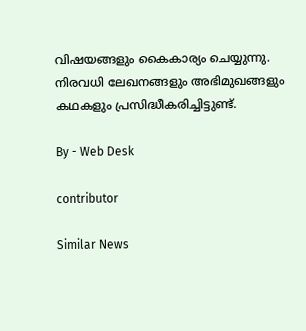വിഷയങ്ങളും കൈകാര്യം ചെയ്യുന്നു. നിരവധി ലേഖനങ്ങളും അഭിമുഖങ്ങളും കഥകളും പ്രസിദ്ധീകരിച്ചിട്ടുണ്ട്.

By - Web Desk

contributor

Similar News